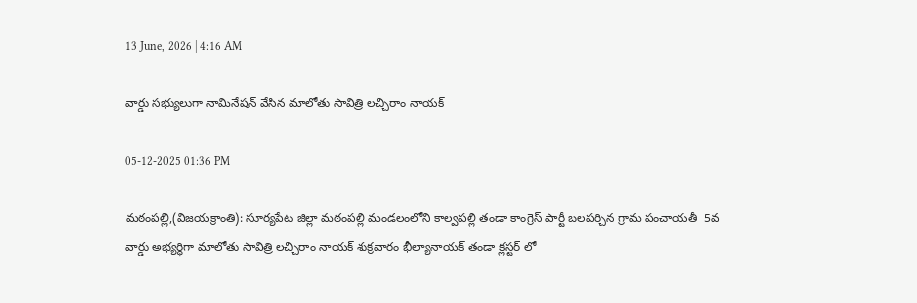13 June, 2026 | 4:16 AM

వార్డు సభ్యులుగా నామినేషన్ వేసిన మాలోతు సావిత్రి లచ్చిరాం నాయక్

05-12-2025 01:36 PM

మఠంపల్లి,(విజయక్రాంతి): సూర్యపేట జిల్లా మఠంపల్లి మండలంలోని కాల్వపల్లి తండా కాంగ్రెస్ పార్టీ బలపర్చిన గ్రామ పంచాయతీ  5వ వార్డు అభ్యర్థిగా మాలోతు సావిత్రి లచ్చిరాం నాయక్ శుక్రవారం భీల్యానాయక్ తండా క్లస్టర్ లో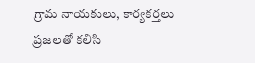గ్రామ నాయకులు, కార్యకర్తలు ప్రజలతో కలిసి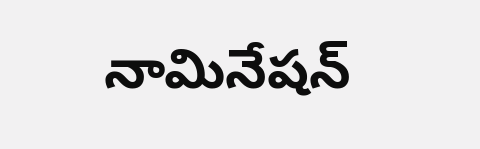నామినేషన్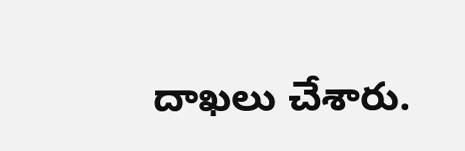దాఖలు చేశారు.